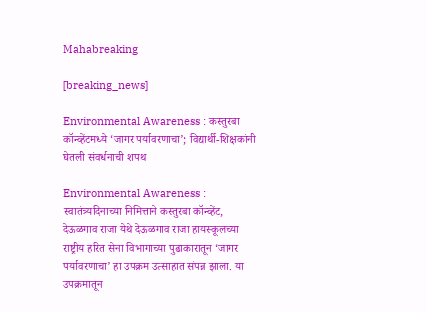Mahabreaking

[breaking_news]

Environmental Awareness : कस्तुरबा कॉन्व्हेंटमध्ये ‘जागर पर्यावरणाचा’; विद्यार्थी-शिक्षकांनी घेतली संवर्धनाची शपथ

Environmental Awareness : स्वातंत्र्यदिनाच्या निमित्ताने कस्तुरबा कॉन्व्हेंट, देऊळगाव राजा येथे देऊळगाव राजा हायस्कूलच्या राष्ट्रीय हरित सेना विभागाच्या पुढाकारातून ‘जागर पर्यावरणाचा’ हा उपक्रम उत्साहात संपन्न झाला. या उपक्रमातून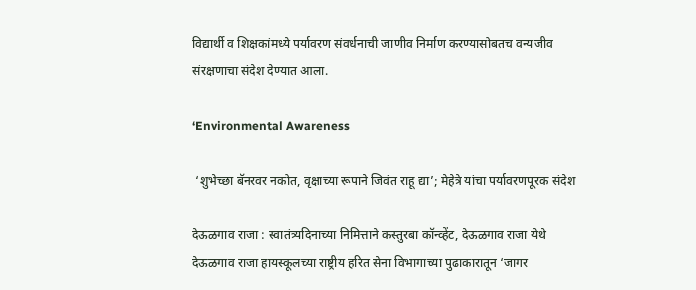विद्यार्थी व शिक्षकांमध्ये पर्यावरण संवर्धनाची जाणीव निर्माण करण्यासोबतच वन्यजीव संरक्षणाचा संदेश देण्यात आला.

‘Environmental Awareness

 ‘शुभेच्छा बॅनरवर नकोत, वृक्षाच्या रूपाने जिवंत राहू द्या’; मेहेत्रे यांचा पर्यावरणपूरक संदेश

देऊळगाव राजा : स्वातंत्र्यदिनाच्या निमित्ताने कस्तुरबा कॉन्व्हेंट, देऊळगाव राजा येथे देऊळगाव राजा हायस्कूलच्या राष्ट्रीय हरित सेना विभागाच्या पुढाकारातून ‘जागर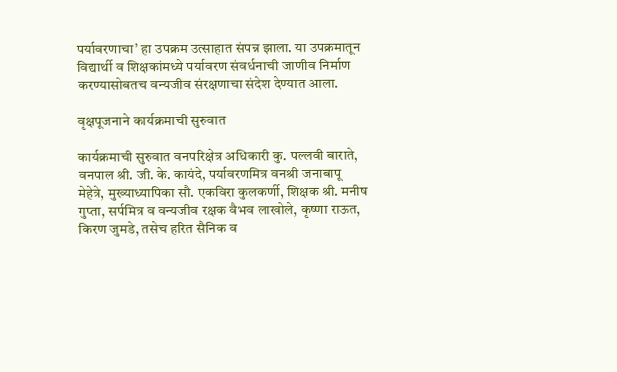पर्यावरणाचा’ हा उपक्रम उत्साहात संपन्न झाला. या उपक्रमातून विद्यार्थी व शिक्षकांमध्ये पर्यावरण संवर्धनाची जाणीव निर्माण करण्यासोबतच वन्यजीव संरक्षणाचा संदेश देण्यात आला.

वृक्षपूजनाने कार्यक्रमाची सुरुवात

कार्यक्रमाची सुरुवात वनपरिक्षेत्र अधिकारी कु. पल्लवी बाराते, वनपाल श्री. जी. के. कायंदे, पर्यावरणमित्र वनश्री जनाबापू मेहेत्रे, मुख्याध्यापिका सौ. एकविरा कुलकर्णी, शिक्षक श्री. मनीष गुप्ता, सर्पमित्र व वन्यजीव रक्षक वैभव लाखोले, कृष्णा राऊत, किरण जुमडे, तसेच हरित सैनिक व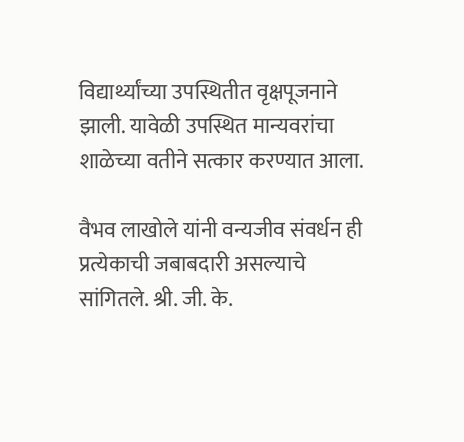विद्यार्थ्यांच्या उपस्थितीत वृक्षपूजनाने झाली. यावेळी उपस्थित मान्यवरांचा शाळेच्या वतीने सत्कार करण्यात आला.

वैभव लाखोले यांनी वन्यजीव संवर्धन ही प्रत्येकाची जबाबदारी असल्याचे सांगितले. श्री. जी. के.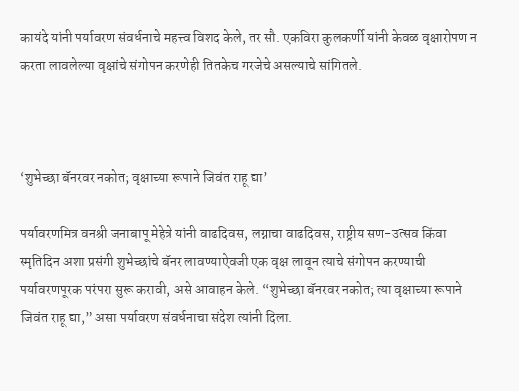कायंदे यांनी पर्यावरण संवर्धनाचे महत्त्व विशद केले, तर सौ. एकविरा कुलकर्णी यांनी केवळ वृक्षारोपण न करता लावलेल्या वृक्षांचे संगोपन करणेही तितकेच गरजेचे असल्याचे सांगितले.



‘शुभेच्छा बॅनरवर नकोत; वृक्षाच्या रूपाने जिवंत राहू द्या’

पर्यावरणमित्र वनश्री जनाबापू मेहेत्रे यांनी वाढदिवस, लग्नाचा वाढदिवस, राष्ट्रीय सण-उत्सव किंवा स्मृतिदिन अशा प्रसंगी शुभेच्छांचे बॅनर लावण्याऐवजी एक वृक्ष लावून त्याचे संगोपन करण्याची पर्यावरणपूरक परंपरा सुरू करावी, असे आवाहन केले. “शुभेच्छा बॅनरवर नकोत; त्या वृक्षाच्या रूपाने जिवंत राहू द्या,” असा पर्यावरण संवर्धनाचा संदेश त्यांनी दिला.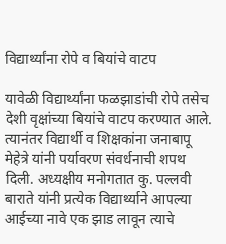विद्यार्थ्यांना रोपे व बियांचे वाटप

यावेळी विद्यार्थ्यांना फळझाडांची रोपे तसेच देशी वृक्षांच्या बियांचे वाटप करण्यात आले. त्यानंतर विद्यार्थी व शिक्षकांना जनाबापू मेहेत्रे यांनी पर्यावरण संवर्धनाची शपथ दिली. अध्यक्षीय मनोगतात कु. पल्लवी बाराते यांनी प्रत्येक विद्यार्थ्याने आपल्या आईच्या नावे एक झाड लावून त्याचे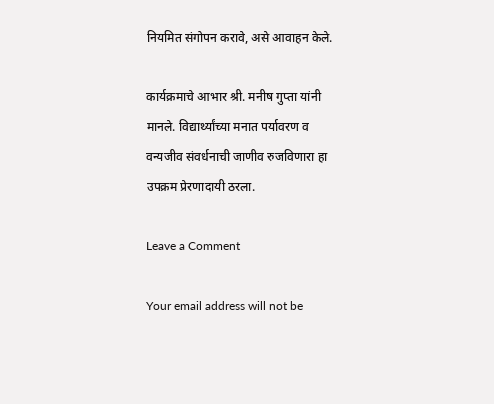नियमित संगोपन करावे, असे आवाहन केले.

कार्यक्रमाचे आभार श्री. मनीष गुप्ता यांनी मानले. विद्यार्थ्यांच्या मनात पर्यावरण व वन्यजीव संवर्धनाची जाणीव रुजविणारा हा उपक्रम प्रेरणादायी ठरला.

Leave a Comment

Your email address will not be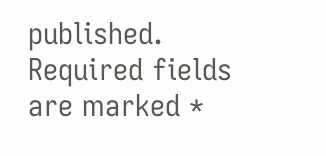published. Required fields are marked *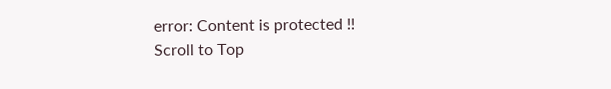error: Content is protected !!
Scroll to Top